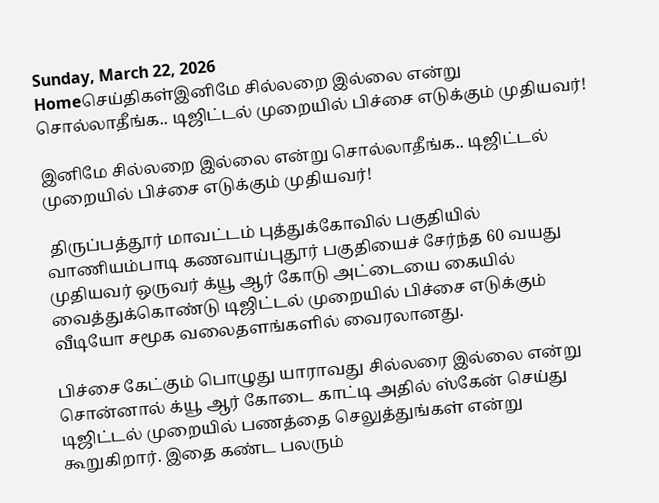Sunday, March 22, 2026
Homeசெய்திகள்இனிமே சில்லறை இல்லை என்று சொல்லாதீங்க.. டிஜிட்டல் முறையில் பிச்சை எடுக்கும் முதியவர்!

இனிமே சில்லறை இல்லை என்று சொல்லாதீங்க.. டிஜிட்டல் முறையில் பிச்சை எடுக்கும் முதியவர்!

 திருப்பத்தூர் மாவட்டம் புத்துக்கோவில் பகுதியில் வாணியம்பாடி கணவாய்புதூர் பகுதியைச் சேர்ந்த 60 வயது முதியவர் ஒருவர் க்யூ ஆர் கோடு அட்டையை கையில் வைத்துக்கொண்டு டிஜிட்டல் முறையில் பிச்சை எடுக்கும் வீடியோ சமூக வலைதளங்களில் வைரலானது.

பிச்சை கேட்கும் பொழுது யாராவது சில்லரை இல்லை என்று சொன்னால் க்யூ ஆர் கோடை காட்டி அதில் ஸ்கேன் செய்து டிஜிட்டல் முறையில் பணத்தை செலுத்துங்கள் என்று கூறுகிறார். இதை கண்ட பலரும்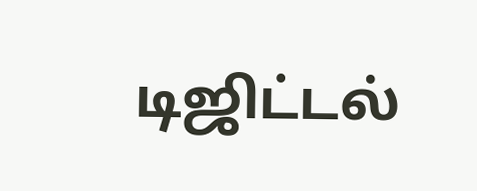டிஜிட்டல்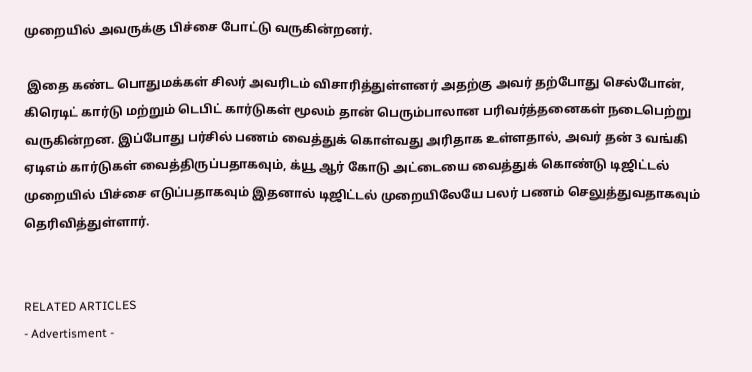முறையில் அவருக்கு பிச்சை போட்டு வருகின்றனர்.

 இதை கண்ட பொதுமக்கள் சிலர் அவரிடம் விசாரித்துள்ளனர் அதற்கு அவர் தற்போது செல்போன், கிரெடிட் கார்டு மற்றும் டெபிட் கார்டுகள் மூலம் தான் பெரும்பாலான பரிவர்த்தனைகள் நடைபெற்று வருகின்றன. இப்போது பர்சில் பணம் வைத்துக் கொள்வது அரிதாக உள்ளதால், அவர் தன் 3 வங்கி ஏடிஎம் கார்டுகள் வைத்திருப்பதாகவும், க்யூ ஆர் கோடு அட்டையை வைத்துக் கொண்டு டிஜிட்டல் முறையில் பிச்சை எடுப்பதாகவும் இதனால் டிஜிட்டல் முறையிலேயே பலர் பணம் செலுத்துவதாகவும் தெரிவித்துள்ளார்.


RELATED ARTICLES
- Advertisment -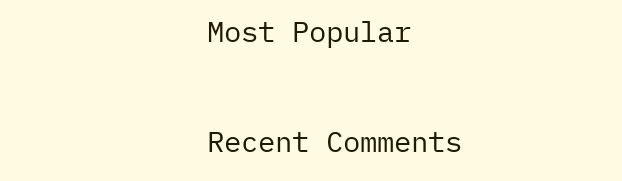Most Popular

Recent Comments